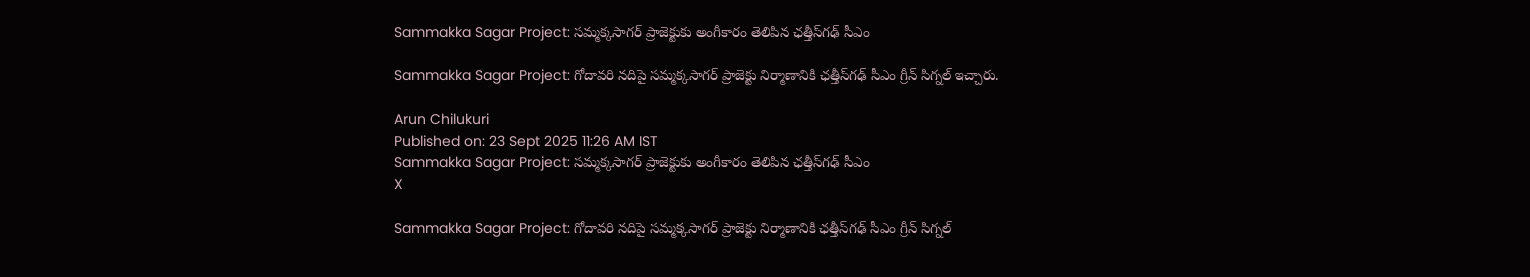Sammakka Sagar Project: సమ్మక్కసాగర్ ప్రాజెక్టుకు అంగీకారం తెలిపిన ఛత్తీస్‌గఢ్ సీఎం

Sammakka Sagar Project: గోదావరి నదిపై సమ్మక్కసాగర్ ప్రాజెక్టు నిర్మాణానికి ఛత్తీస్‌గఢ్ సీఎం గ్రీన్ సిగ్నల్ ఇచ్చారు.

Arun Chilukuri
Published on: 23 Sept 2025 11:26 AM IST
Sammakka Sagar Project: సమ్మక్కసాగర్ ప్రాజెక్టుకు అంగీకారం తెలిపిన ఛత్తీస్‌గఢ్ సీఎం
X

Sammakka Sagar Project: గోదావరి నదిపై సమ్మక్కసాగర్ ప్రాజెక్టు నిర్మాణానికి ఛత్తీస్‌గఢ్ సీఎం గ్రీన్ సిగ్నల్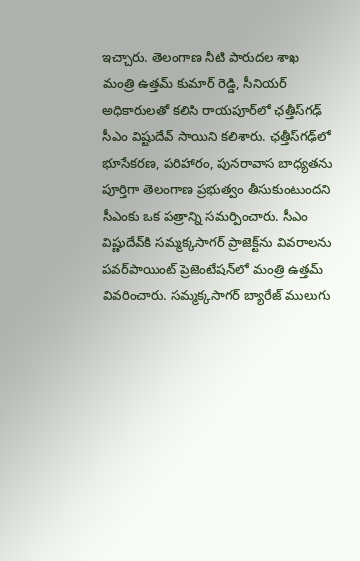ఇచ్చారు. తెలంగాణ నీటి పారుదల శాఖ మంత్రి ఉత్తమ్ కుమార్ రెడ్డి, సీనియర్ అధికారులతో కలిసి రాయపూర్‌లో ఛత్తీస్‌గఢ్ సీఎం విష్టుదేవ్ సాయిని కలిశారు. ఛత్తీస్‌గఢ్‌లో భూసేకరణ, పరిహారం, పునరావాస బాధ్యతను పూర్తిగా తెలంగాణ ప్రభుత్వం తీసుకుంటుందని సీఎంకు ఒక పత్రాన్ని సమర్పించారు. సీఎం విష్ణుదేవ్‌కి సమ్మక్కసాగర్‌ ప్రాజెక్ట్‌ను వివరాలను పవర్‌పాయింట్ ప్రెజెంటేషన్‌లో మంత్రి ఉత్తమ్ వివరించారు. సమ్మక్కసాగర్ బ్యారేజ్ ములుగు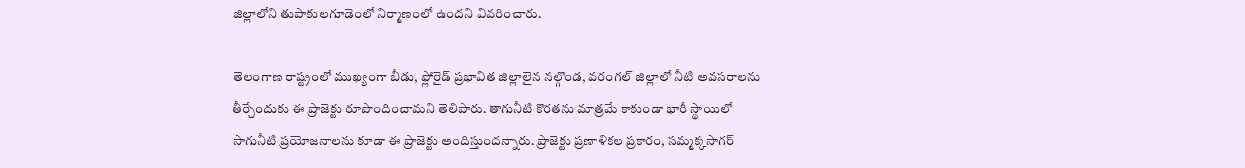జిల్లాలోని తుపాకులగూడెంలో నిర్మాణంలో ఉందని వివరించారు.

తెలంగాణ రాష్ట్రంలో ముఖ్యంగా బీడు, ఫ్లోరైడ్ ప్రభావిత జిల్లాలైన నల్గొండ, వరంగల్‌ జిల్లాలో నీటి అవసరాలను తీర్చేందుకు ఈ ప్రాజెక్టు రూపొందించామని తెలిపారు. తాగునీటి కొరతను మాత్రమే కాకుండా భారీ స్థాయిలో సాగునీటి ప్రయోజనాలను కూడా ఈ ప్రాజెక్టు అందిస్తుందన్నారు. ప్రాజెక్టు ప్రణాళికల ప్రకారం, సమ్మక్కసాగర్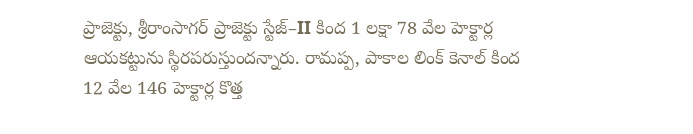ప్రాజెక్టు, శ్రీరాంసాగర్ ప్రాజెక్టు స్టేజ్–II కింద 1 లక్షా 78 వేల హెక్టార్ల ఆయకట్టును స్థిరపరుస్తుందన్నారు. రామప్ప, పాకాల లింక్ కెనాల్ కింద 12 వేల 146 హెక్టార్ల కొత్త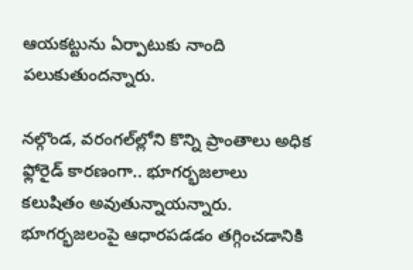ఆయకట్టును ఏర్పాటుకు నాంది పలుకుతుందన్నారు.

నల్గొండ, వరంగల్‌ల్లోని కొన్ని ప్రాంతాలు అధిక ఫ్లోరైడ్ కారణంగా.. భూగర్భజలాలు కలుషితం అవుతున్నాయన్నారు. భూగర్భజలంపై ఆధారపడడం తగ్గించడానికి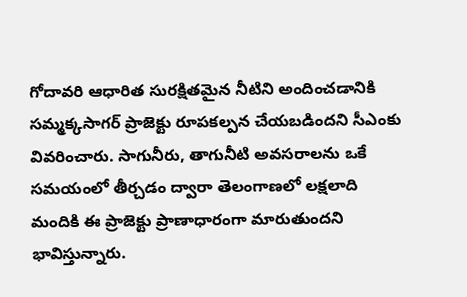గోదావరి ఆధారిత సురక్షితమైన నీటిని అందించడానికి సమ్మక్కసాగర్ ప్రాజెక్టు రూపకల్పన చేయబడిందని సీఎంకు వివరించారు. సాగునీరు, తాగునీటి అవసరాలను ఒకే సమయంలో తీర్చడం ద్వారా తెలంగాణలో లక్షలాది మందికి ఈ ప్రాజెక్టు ప్రాణాధారంగా మారుతుందని భావిస్తున్నారు.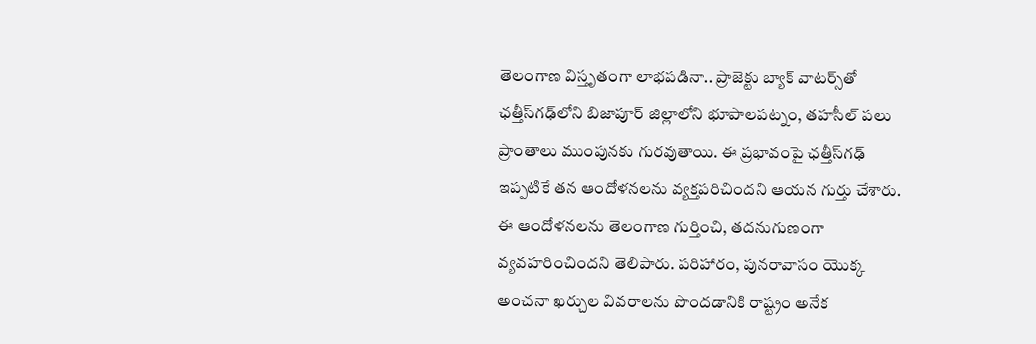తెలంగాణ విస్తృతంగా లాభపడినా.. ప్రాజెక్టు బ్యాక్ వాటర్స్‌తో ఛత్తీస్‌గఢ్‌లోని బిజాపూర్ జిల్లాలోని భూపాలపట్నం, తహసీల్‌ పలు ప్రాంతాలు ముంపునకు గురవుతాయి. ఈ ప్రభావంపై ఛత్తీస్‌గఢ్ ఇప్పటికే తన ఆందోళనలను వ్యక్తపరిచిందని ఆయన గుర్తు చేశారు. ఈ ఆందోళనలను తెలంగాణ గుర్తించి, తదనుగుణంగా వ్యవహరించిందని తెలిపారు. పరిహారం, పునరావాసం యొక్క అంచనా ఖర్చుల వివరాలను పొందడానికి రాష్ట్రం అనేక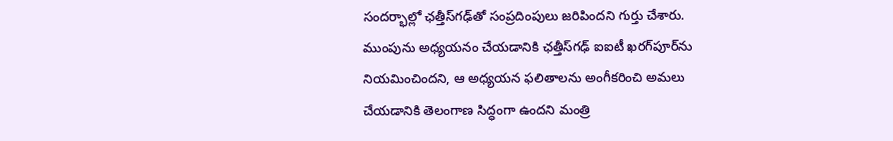సందర్భాల్లో ఛత్తీస్‌గఢ్‌తో సంప్రదింపులు జరిపిందని గుర్తు చేశారు. ముంపును అధ్యయనం చేయడానికి ఛత్తీస్‌గఢ్ ఐఐటీ ఖరగ్‌పూర్‌ను నియమించిందని, ఆ అధ్యయన ఫలితాలను అంగీకరించి అమలు చేయడానికి తెలంగాణ సిద్ధంగా ఉందని మంత్రి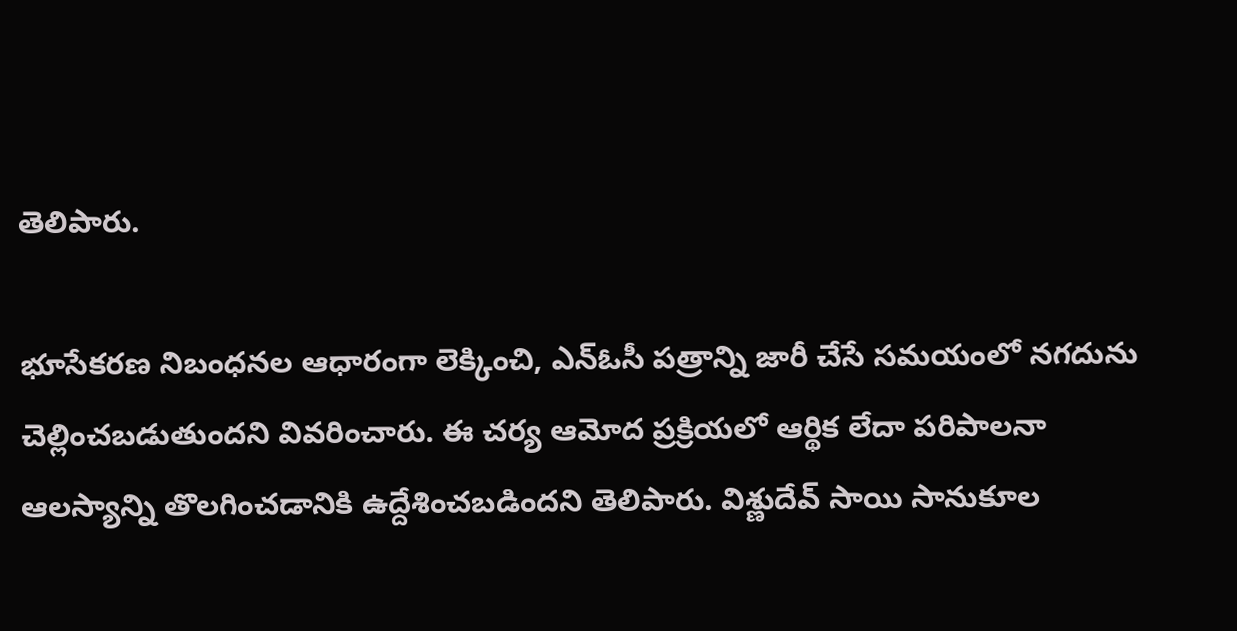తెలిపారు.

భూసేకరణ నిబంధనల ఆధారంగా లెక్కించి, ఎన్‌ఓసీ పత్రాన్ని జారీ చేసే సమయంలో నగదును చెల్లించబడుతుందని వివరించారు. ఈ చర్య ఆమోద ప్రక్రియలో ఆర్థిక లేదా పరిపాలనా ఆలస్యాన్ని తొలగించడానికి ఉద్దేశించబడిందని తెలిపారు. విశ్ణుదేవ్ సాయి సానుకూల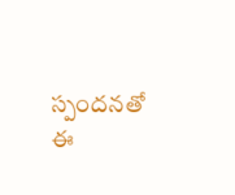స్పందనతో ఈ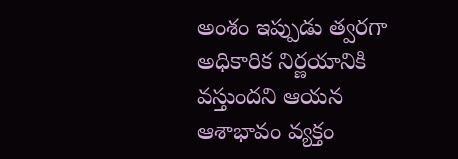అంశం ఇప్పుడు త్వరగా అధికారిక నిర్ణయానికి వస్తుందని ఆయన ఆశాభావం వ్యక్తం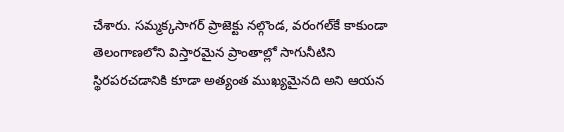చేశారు. సమ్మక్కసాగర్ ప్రాజెక్టు నల్గొండ, వరంగల్‌కే కాకుండా తెలంగాణలోని విస్తారమైన ప్రాంతాల్లో సాగునీటిని స్థిరపరచడానికి కూడా అత్యంత ముఖ్యమైనది అని ఆయన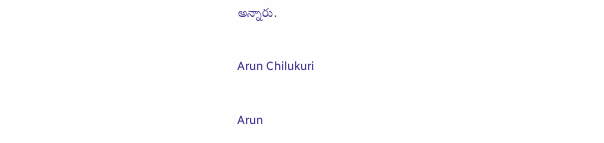అన్నారు.

Arun Chilukuri

Arun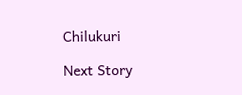Chilukuri

Next Story